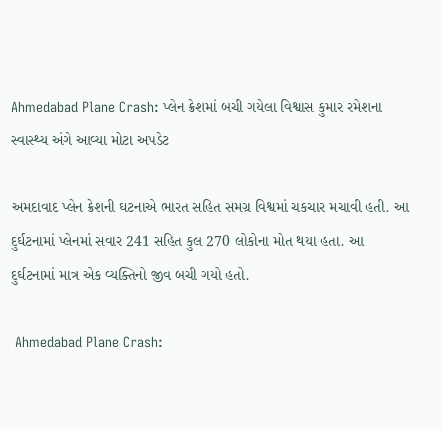Ahmedabad Plane Crash: પ્લેન ક્રેશમાં બચી ગયેલા વિશ્વાસ કુમાર રમેશના સ્વાસ્થ્ય અંગે આવ્યા મોટા અપડેટ

અમદાવાદ પ્લેન ક્રેશની ઘટનાએ ભારત સહિત સમગ્ર વિશ્વમાં ચકચાર મચાવી હતી. આ દુર્ઘટનામાં પ્લેનમાં સવાર 241 સહિત કુલ 270 લોકોના મોત થયા હતા. આ દુર્ઘટનામાં માત્ર એક વ્યક્તિનો જીવ બચી ગયો હતો.

 Ahmedabad Plane Crash: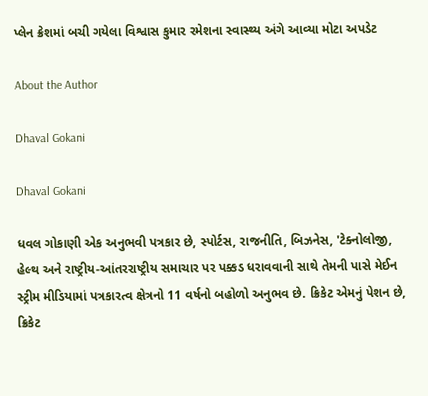પ્લેન ક્રેશમાં બચી ગયેલા વિશ્વાસ કુમાર રમેશના સ્વાસ્થ્ય અંગે આવ્યા મોટા અપડેટ

About the Author

Dhaval Gokani

Dhaval Gokani

ધવલ ગોકાણી એક અનુભવી પત્રકાર છે, સ્પોર્ટસ, રાજનીતિ, બિઝનેસ, 'ટેક્નોલોજી, હેલ્થ અને રાષ્ટ્રીય-આંતરરાષ્ટ્રીય સમાચાર પર પક્કડ ધરાવવાની સાથે તેમની પાસે મેઈન સ્ટ્રીમ મીડિયામાં પત્રકારત્વ ક્ષેત્રનો 11 વર્ષનો બહોળો અનુભવ છે. ક્રિકેટ એમનું પેશન છે, ક્રિકેટ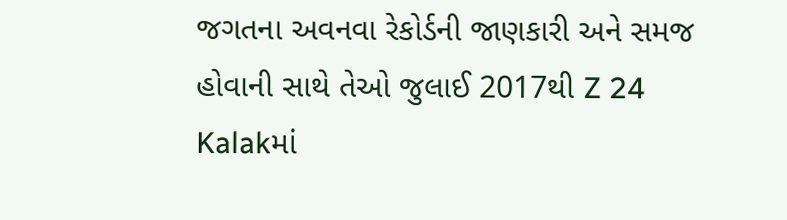જગતના અવનવા રેકોર્ડની જાણકારી અને સમજ હોવાની સાથે તેઓ જુલાઈ 2017થી Z 24 Kalakમાં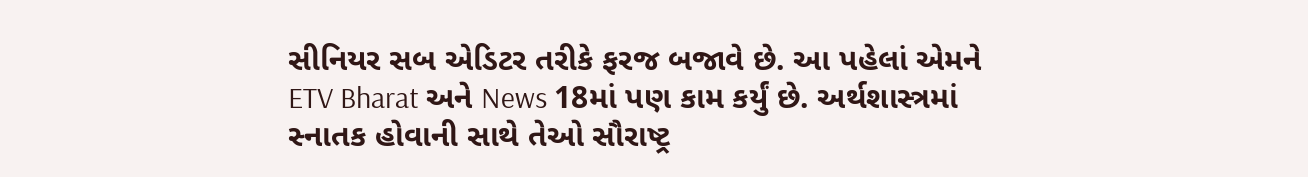સીનિયર સબ એડિટર તરીકે ફરજ બજાવે છે. આ પહેલાં એમને ETV Bharat અને News 18માં પણ કામ કર્યું છે. અર્થશાસ્ત્રમાં સ્નાતક હોવાની સાથે તેઓ સૌરાષ્ટ્ર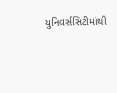યુનિવર્સસિટીમાંથી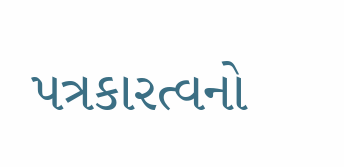પત્રકારત્વનો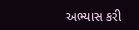અભ્યાસ કરી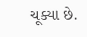ચૂક્યા છે.